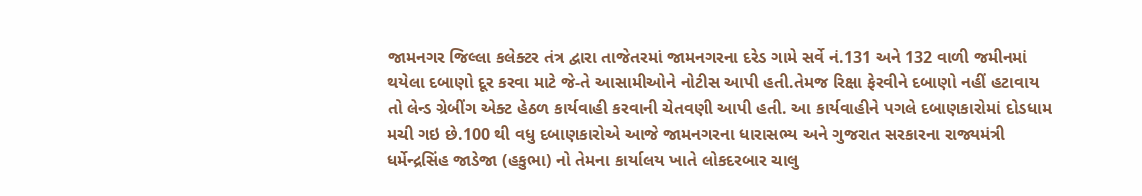જામનગર જિલ્લા કલેક્ટર તંત્ર દ્વારા તાજેતરમાં જામનગરના દરેડ ગામે સર્વે નં.131 અને 132 વાળી જમીનમાં થયેલા દબાણો દૂર કરવા માટે જે-તે આસામીઓને નોટીસ આપી હતી.તેમજ રિક્ષા ફેરવીને દબાણો નહીં હટાવાય તો લેન્ડ ગ્રેબીંગ એક્ટ હેઠળ કાર્યવાહી કરવાની ચેતવણી આપી હતી. આ કાર્યવાહીને પગલે દબાણકારોમાં દોડધામ મચી ગઇ છે.100 થી વધુ દબાણકારોએ આજે જામનગરના ધારાસભ્ય અને ગુજરાત સરકારના રાજ્યમંત્રી ધર્મેન્દ્રસિંહ જાડેજા (હકુભા) નો તેમના કાર્યાલય ખાતે લોકદરબાર ચાલુ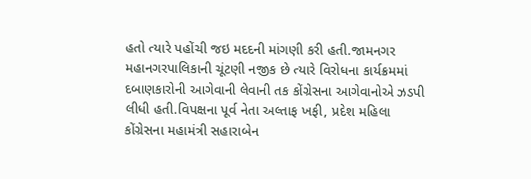હતો ત્યારે પહોંચી જઇ મદદની માંગણી કરી હતી.જામનગર મહાનગરપાલિકાની ચૂંટણી નજીક છે ત્યારે વિરોધના કાર્યક્રમમાં દબાણકારોની આગેવાની લેવાની તક કોંગ્રેસના આગેવાનોએ ઝડપી લીધી હતી.વિપક્ષના પૂર્વ નેતા અલ્તાફ ખફી, પ્રદેશ મહિલા કોંગ્રેસના મહામંત્રી સહારાબેન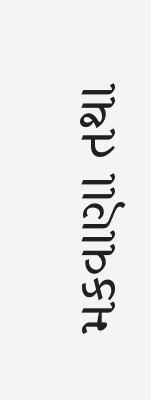મકવાણા તથા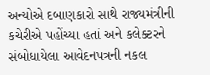અન્યોએ દબાણકારો સાથે રાજ્યમંત્રીની કચેરીએ પહોંચ્યા હતાં અને કલેક્ટરને સંબોધાયેલા આવેદનપત્રની નકલ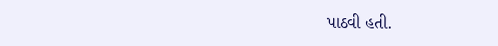પાઠવી હતી.